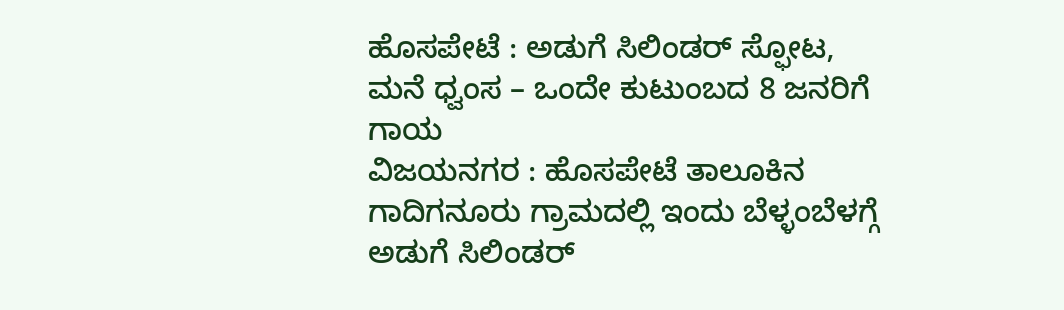ಹೊಸಪೇಟೆ : ಅಡುಗೆ ಸಿಲಿಂಡರ್ ಸ್ಫೋಟ, ಮನೆ ಧ್ವಂಸ – ಒಂದೇ ಕುಟುಂಬದ 8 ಜನರಿಗೆ ಗಾಯ
ವಿಜಯನಗರ : ಹೊಸಪೇಟೆ ತಾಲೂಕಿನ ಗಾದಿಗನೂರು ಗ್ರಾಮದಲ್ಲಿ ಇಂದು ಬೆಳ್ಳಂಬೆಳಗ್ಗೆ ಅಡುಗೆ ಸಿಲಿಂಡರ್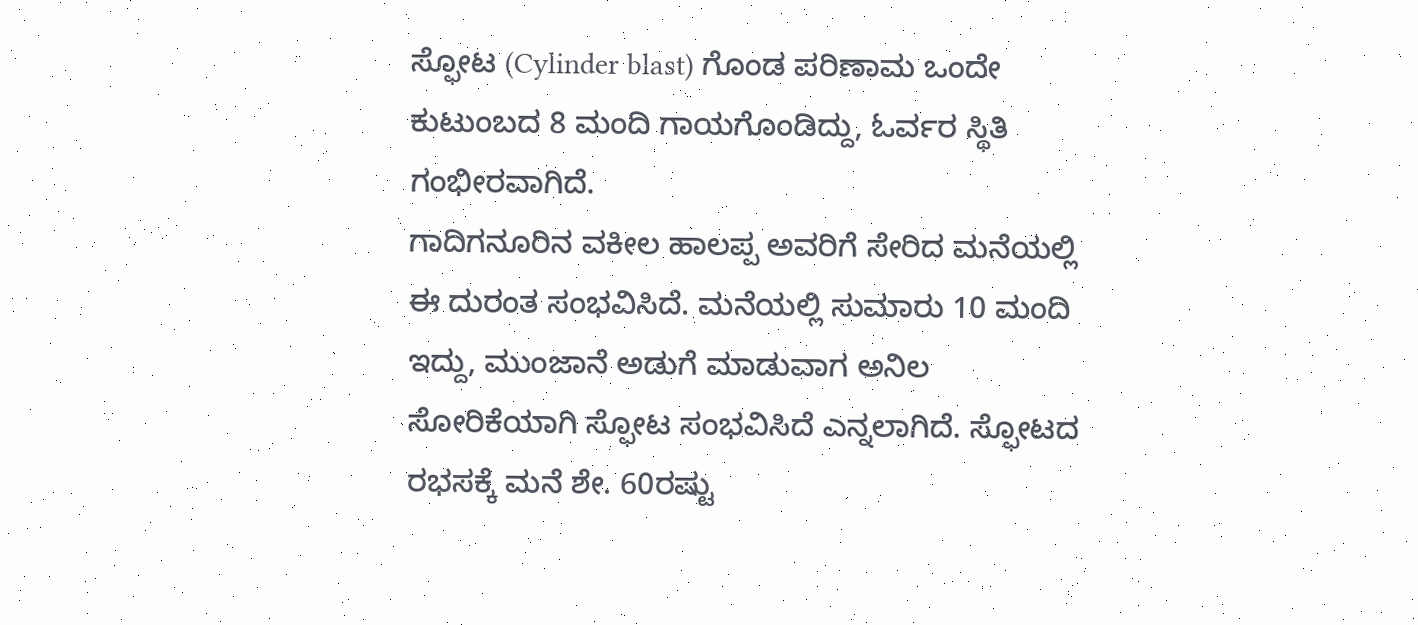ಸ್ಫೋಟ (Cylinder blast) ಗೊಂಡ ಪರಿಣಾಮ ಒಂದೇ ಕುಟುಂಬದ 8 ಮಂದಿ ಗಾಯಗೊಂಡಿದ್ದು, ಓರ್ವರ ಸ್ಥಿತಿ ಗಂಭೀರವಾಗಿದೆ.
ಗಾದಿಗನೂರಿನ ವಕೀಲ ಹಾಲಪ್ಪ ಅವರಿಗೆ ಸೇರಿದ ಮನೆಯಲ್ಲಿ ಈ ದುರಂತ ಸಂಭವಿಸಿದೆ. ಮನೆಯಲ್ಲಿ ಸುಮಾರು 10 ಮಂದಿ ಇದ್ದು, ಮುಂಜಾನೆ ಅಡುಗೆ ಮಾಡುವಾಗ ಅನಿಲ ಸೋರಿಕೆಯಾಗಿ ಸ್ಫೋಟ ಸಂಭವಿಸಿದೆ ಎನ್ನಲಾಗಿದೆ. ಸ್ಫೋಟದ ರಭಸಕ್ಕೆ ಮನೆ ಶೇ. 60ರಷ್ಟು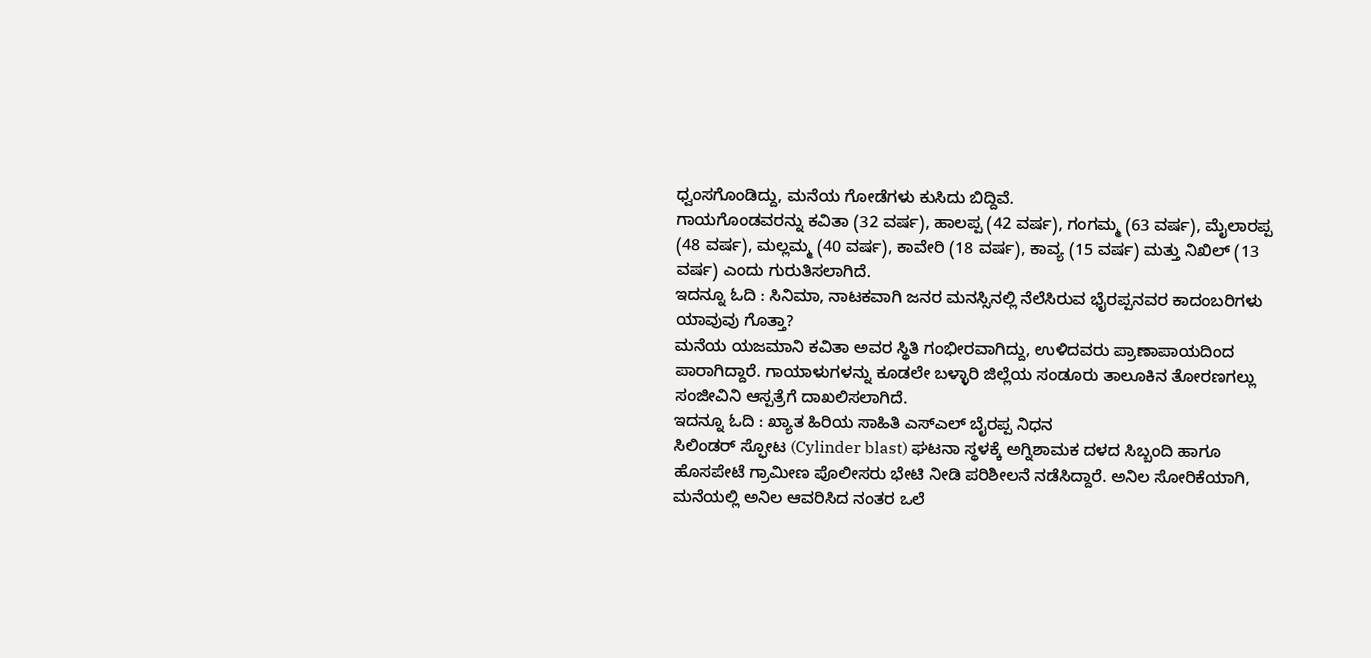ಧ್ವಂಸಗೊಂಡಿದ್ದು, ಮನೆಯ ಗೋಡೆಗಳು ಕುಸಿದು ಬಿದ್ದಿವೆ.
ಗಾಯಗೊಂಡವರನ್ನು ಕವಿತಾ (32 ವರ್ಷ), ಹಾಲಪ್ಪ (42 ವರ್ಷ), ಗಂಗಮ್ಮ (63 ವರ್ಷ), ಮೈಲಾರಪ್ಪ (48 ವರ್ಷ), ಮಲ್ಲಮ್ಮ (40 ವರ್ಷ), ಕಾವೇರಿ (18 ವರ್ಷ), ಕಾವ್ಯ (15 ವರ್ಷ) ಮತ್ತು ನಿಖಿಲ್ (13 ವರ್ಷ) ಎಂದು ಗುರುತಿಸಲಾಗಿದೆ.
ಇದನ್ನೂ ಓದಿ : ಸಿನಿಮಾ, ನಾಟಕವಾಗಿ ಜನರ ಮನಸ್ಸಿನಲ್ಲಿ ನೆಲೆಸಿರುವ ಭೈರಪ್ಪನವರ ಕಾದಂಬರಿಗಳು ಯಾವುವು ಗೊತ್ತಾ?
ಮನೆಯ ಯಜಮಾನಿ ಕವಿತಾ ಅವರ ಸ್ಥಿತಿ ಗಂಭೀರವಾಗಿದ್ದು, ಉಳಿದವರು ಪ್ರಾಣಾಪಾಯದಿಂದ ಪಾರಾಗಿದ್ದಾರೆ. ಗಾಯಾಳುಗಳನ್ನು ಕೂಡಲೇ ಬಳ್ಳಾರಿ ಜಿಲ್ಲೆಯ ಸಂಡೂರು ತಾಲೂಕಿನ ತೋರಣಗಲ್ಲು ಸಂಜೀವಿನಿ ಆಸ್ಪತ್ರೆಗೆ ದಾಖಲಿಸಲಾಗಿದೆ.
ಇದನ್ನೂ ಓದಿ : ಖ್ಯಾತ ಹಿರಿಯ ಸಾಹಿತಿ ಎಸ್ಎಲ್ ಬೈರಪ್ಪ ನಿಧನ
ಸಿಲಿಂಡರ್ ಸ್ಫೋಟ (Cylinder blast) ಘಟನಾ ಸ್ಥಳಕ್ಕೆ ಅಗ್ನಿಶಾಮಕ ದಳದ ಸಿಬ್ಬಂದಿ ಹಾಗೂ ಹೊಸಪೇಟೆ ಗ್ರಾಮೀಣ ಪೊಲೀಸರು ಭೇಟಿ ನೀಡಿ ಪರಿಶೀಲನೆ ನಡೆಸಿದ್ದಾರೆ. ಅನಿಲ ಸೋರಿಕೆಯಾಗಿ, ಮನೆಯಲ್ಲಿ ಅನಿಲ ಆವರಿಸಿದ ನಂತರ ಒಲೆ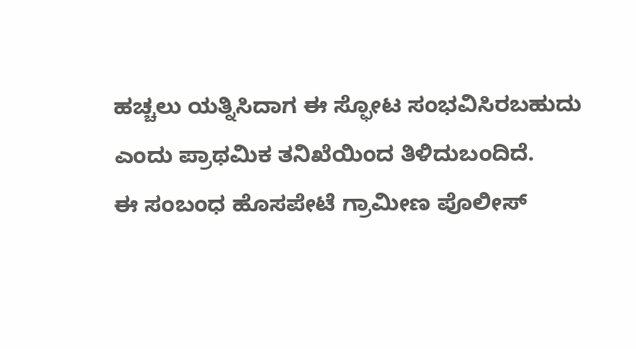ಹಚ್ಚಲು ಯತ್ನಿಸಿದಾಗ ಈ ಸ್ಫೋಟ ಸಂಭವಿಸಿರಬಹುದು ಎಂದು ಪ್ರಾಥಮಿಕ ತನಿಖೆಯಿಂದ ತಿಳಿದುಬಂದಿದೆ.
ಈ ಸಂಬಂಧ ಹೊಸಪೇಟೆ ಗ್ರಾಮೀಣ ಪೊಲೀಸ್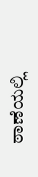ಠಾಣೆಯಲ್ಲಿ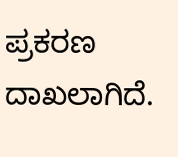ಪ್ರಕರಣ ದಾಖಲಾಗಿದೆ.